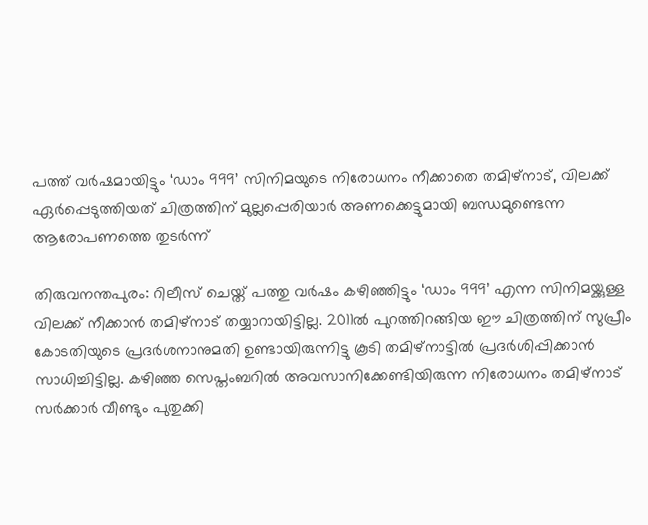പത്ത് വര്‍ഷമായിട്ടും ‘ഡാം 999’ സിനിമയുടെ നിരോധനം നീക്കാതെ തമിഴ്നാട്, വിലക്ക് ഏര്‍പ്പെടുത്തിയത് ചിത്രത്തിന് മുല്ലപ്പെരിയാര്‍ അണക്കെട്ടുമായി ബന്ധമുണ്ടെന്ന ആരോപണത്തെ തുടര്‍ന്ന്

തിരുവനന്തപുരം: റിലീസ് ചെയ്ത് പത്തു വര്‍ഷം കഴിഞ്ഞിട്ടും ‘ഡാം 999’ എന്ന സിനിമയ്ക്കുള്ള വിലക്ക് നീക്കാന്‍ തമിഴ്നാട് തയ്യാറായിട്ടില്ല. 2011ല്‍ പുറത്തിറങ്ങിയ ഈ ചിത്രത്തിന് സുപ്രീം കോടതിയുടെ പ്രദര്‍ശനാനുമതി ഉണ്ടായിരുന്നിട്ടു കൂടി തമിഴ്‌നാട്ടില്‍ പ്രദര്‍ശിപ്പിക്കാന്‍ സാധിച്ചിട്ടില്ല. കഴിഞ്ഞ സെപ്തംബറില്‍ അവസാനിക്കേണ്ടിയിരുന്ന നിരോധനം തമിഴ്നാട് സര്‍ക്കാര്‍ വീണ്ടും പുതുക്കി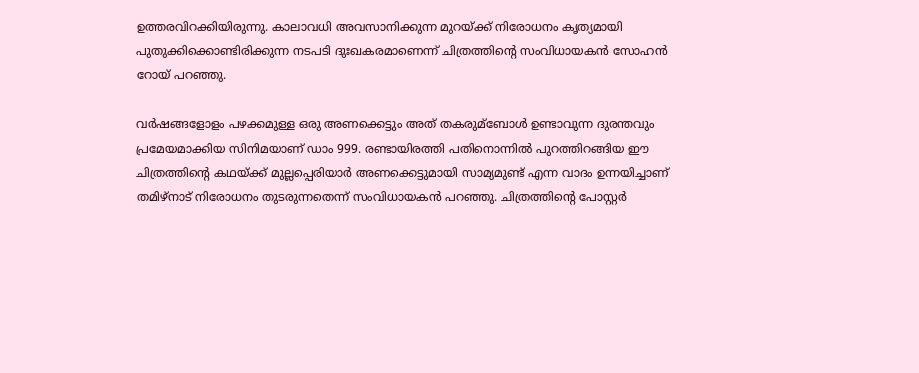ഉത്തരവിറക്കിയിരുന്നു. കാലാവധി അവസാനിക്കുന്ന മുറയ്ക്ക് നിരോധനം കൃത്യമായി പുതുക്കിക്കൊണ്ടിരിക്കുന്ന നടപടി ദുഃഖകരമാണെന്ന് ചിത്രത്തിന്റെ സംവിധായകന്‍ സോഹന്‍ റോയ് പറഞ്ഞു.

വര്‍ഷങ്ങളോളം പഴക്കമുള്ള ഒരു അണക്കെട്ടും അത് തകരുമ്ബോള്‍ ഉണ്ടാവുന്ന ദുരന്തവും പ്രമേയമാക്കിയ സിനിമയാണ് ഡാം 999. രണ്ടായിരത്തി പതിനൊന്നില്‍ പുറത്തിറങ്ങിയ ഈ ചിത്രത്തിന്റെ കഥയ്ക്ക് മുല്ലപ്പെരിയാര്‍ അണക്കെട്ടുമായി സാമ്യമുണ്ട് എന്ന വാദം ഉന്നയിച്ചാണ് തമിഴ്‌നാട് നിരോധനം തുടരുന്നതെന്ന് സംവിധായകന്‍ പറഞ്ഞു. ചിത്രത്തിന്റെ പോസ്റ്റര്‍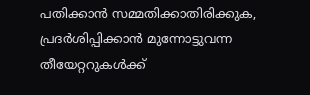പതിക്കാന്‍ സമ്മതിക്കാതിരിക്കുക, പ്രദര്‍ശിപ്പിക്കാന്‍ മുന്നോട്ടുവന്ന തീയേറ്ററുകള്‍ക്ക്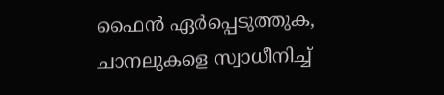ഫൈന്‍ ഏര്‍പ്പെടുത്തുക, ചാനലുകളെ സ്വാധീനിച്ച്‌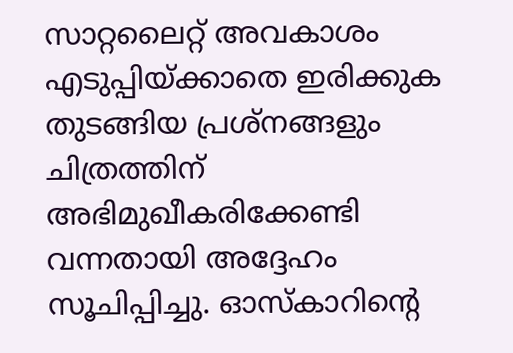സാറ്റലൈറ്റ് അവകാശം എടുപ്പിയ്ക്കാതെ ഇരിക്കുക തുടങ്ങിയ പ്രശ്‌നങ്ങളും ചിത്രത്തിന് അഭിമുഖീകരിക്കേണ്ടി വന്നതായി അദ്ദേഹം സൂചിപ്പിച്ചു. ഓസ്‌കാറിന്റെ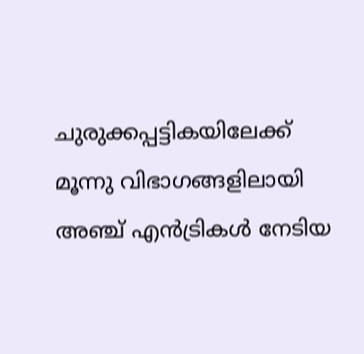ചുരുക്കപ്പട്ടികയിലേക്ക് മൂന്നു വിഭാഗങ്ങളിലായി അഞ്ച് എന്‍ട്രികള്‍ നേടിയ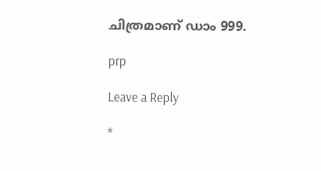ചിത്രമാണ് ഡാം 999.

prp

Leave a Reply

*